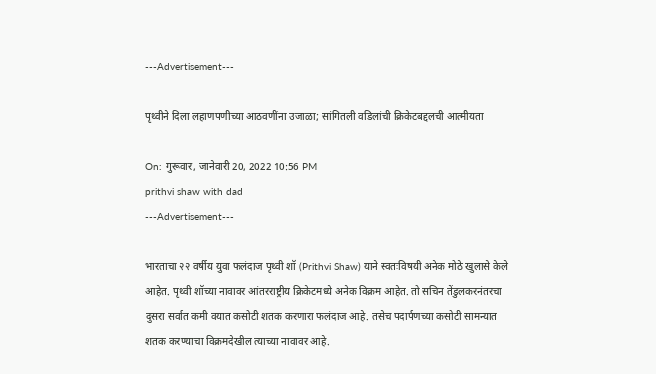---Advertisement---

पृथ्वीने दिला लहाणपणीच्या आठवणींना उजाळा; सांगितली वडिलांची क्रिकेटबद्दलची आत्मीयता

On: गुरूवार, जानेवारी 20, 2022 10:56 PM
prithvi shaw with dad
---Advertisement---

भारताचा २२ वर्षीय युवा फलंदाज पृथ्वी शॉ (Prithvi Shaw) याने स्वतःविषयी अनेक मोठे खुलासे केले आहेत. पृथ्वी शॉच्या नावावर आंतरराष्ट्रीय क्रिकेटमध्ये अनेक विक्रम आहेत. तो सचिन तेंडुलकरनंतरचा दुसरा सर्वात कमी वयात कसोटी शतक करणारा फलंदाज आहे. तसेच पदार्पणच्या कसोटी सामन्यात शतक करण्याचा विक्रमदेखील त्याच्या नावावर आहे.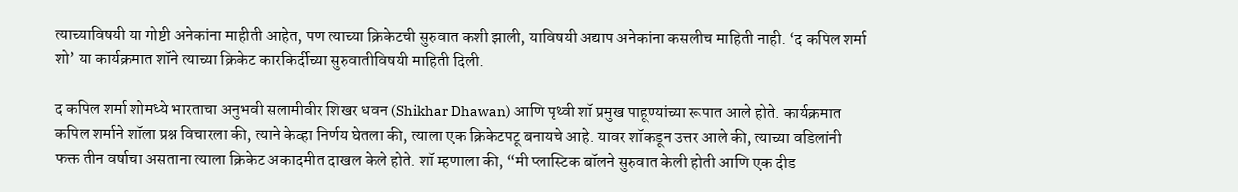त्याच्याविषयी या गोष्टी अनेकांना माहीती आहेत, पण त्याच्या क्रिकेटची सुरुवात कशी झाली, याविषयी अद्याप अनेकांना कसलीच माहिती नाही. ‘द कपिल शर्मा शो’ या कार्यक्रमात शॉने त्याच्या क्रिकेट कारकिर्दीच्या सुरुवातीविषयी माहिती दिली.

द कपिल शर्मा शोमध्ये भारताचा अनुभवी सलामीवीर शिखर धवन (Shikhar Dhawan) आणि पृथ्वी शॉ प्रमुख पाहूण्यांच्या रूपात आले होते. कार्यक्रमात कपिल शर्माने शॉला प्रश्न विचारला की, त्याने केव्हा निर्णय घेतला की, त्याला एक क्रिकेटपटू बनायचे आहे. यावर शॉकडून उत्तर आले की, त्याच्या वडिलांनी फक्त तीन वर्षाचा असताना त्याला क्रिकेट अकादमीत दाखल केले होते. शॉ म्हणाला की, “मी प्लास्टिक बॉलने सुरुवात केली होती आणि एक दीड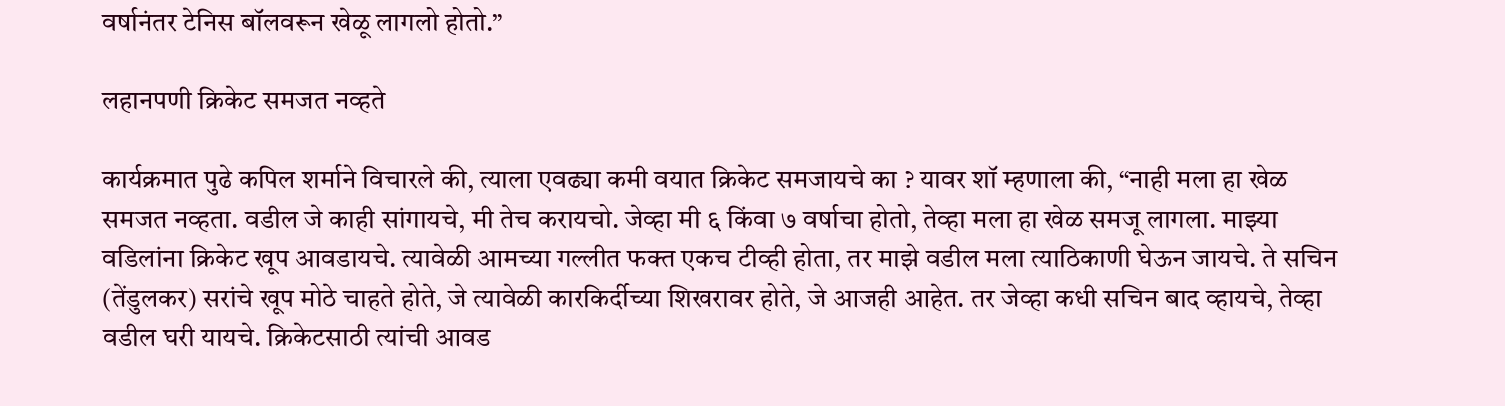वर्षानंतर टेनिस बॉलवरून खेळू लागलो होतो.”

लहानपणी क्रिकेट समजत नव्हते

कार्यक्रमात पुढे कपिल शर्माने विचारले की, त्याला एवढ्या कमी वयात क्रिकेट समजायचे का ? यावर शॉ म्हणाला की, “नाही मला हा खेळ समजत नव्हता. वडील जे काही सांगायचे, मी तेच करायचो. जेव्हा मी ६ किंवा ७ वर्षाचा होतो, तेव्हा मला हा खेळ समजू लागला. माझ्या वडिलांना क्रिकेट खूप आवडायचे. त्यावेळी आमच्या गल्लीत फक्त एकच टीव्ही होता, तर माझे वडील मला त्याठिकाणी घेऊन जायचे. ते सचिन (तेंडुलकर) सरांचे खूप मोठे चाहते होते, जे त्यावेळी कारकिर्दीच्या शिखरावर होते, जे आजही आहेत. तर जेव्हा कधी सचिन बाद व्हायचे, तेव्हा वडील घरी यायचे. क्रिकेटसाठी त्यांची आवड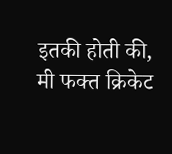इतकी होती की, मी फक्त क्रिकेट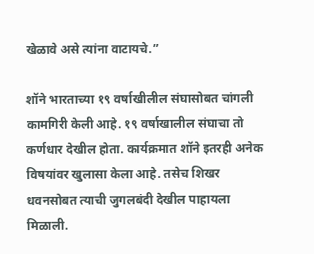खेळावे असे त्यांना वाटायचे.”

शॉने भारताच्या १९ वर्षाखीलील संघासोबत चांगली कामगिरी केली आहे. १९ वर्षाखालील संघाचा तो कर्णधार देखील होता. कार्यक्रमात शॉने इतरही अनेक विषयांवर खुलासा केला आहे. तसेच शिखर धवनसोबत त्याची जुगलबंदी देखील पाहायला मिळाली.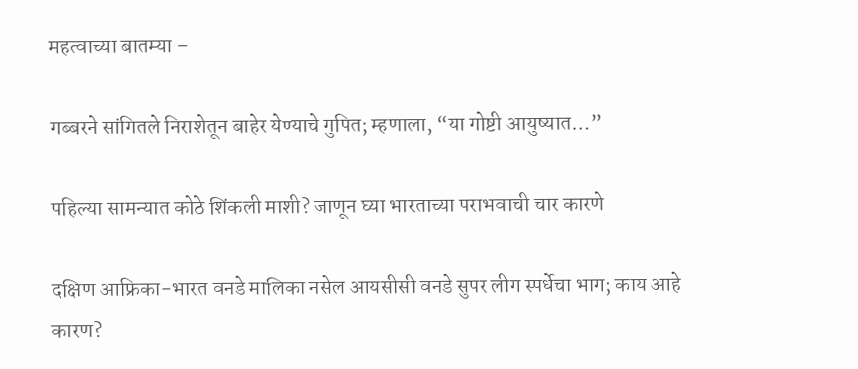महत्वाच्या बातम्या –

गब्बरने सांगितले निराशेतून बाहेर येण्याचे गुपित; म्हणाला, “या गोष्टी आयुष्यात…”

पहिल्या सामन्यात कोठे शिंकली माशी? जाणून घ्या भारताच्या पराभवाची चार कारणे

दक्षिण आफ्रिका-भारत वनडे मालिका नसेल आयसीसी वनडे सुपर लीग स्पर्धेचा भाग; काय आहे कारण?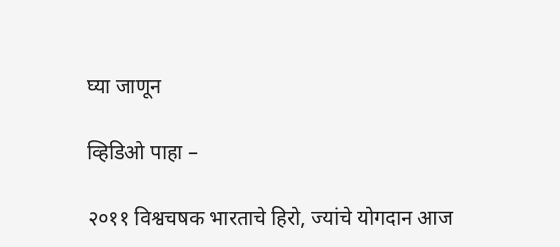घ्या जाणून

व्हिडिओ पाहा –

२०११ विश्वचषक भारताचे हिरो, ज्यांचे योगदान आज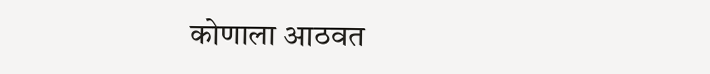कोणाला आठवत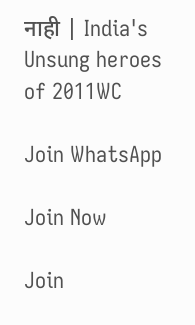नाही | India's Unsung heroes of 2011WC

Join WhatsApp

Join Now

Join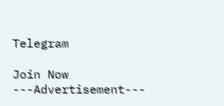Telegram

Join Now
---Advertisement---